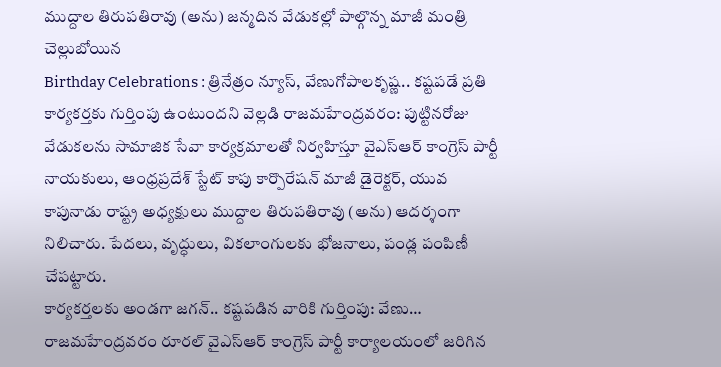ముద్దాల తిరుపతిరావు (అను) జన్మదిన వేడుకల్లో పాల్గొన్న మాజీ మంత్రి చెల్లుబోయిన
Birthday Celebrations : త్రినేత్రం న్యూస్, వేణుగోపాలకృష్ణ.. కష్టపడే ప్రతి కార్యకర్తకు గుర్తింపు ఉంటుందని వెల్లడి రాజమహేంద్రవరం: పుట్టినరోజు వేడుకలను సామాజిక సేవా కార్యక్రమాలతో నిర్వహిస్తూ వైఎస్ఆర్ కాంగ్రెస్ పార్టీ నాయకులు, ఆంధ్రప్రదేశ్ స్టేట్ కాపు కార్పొరేషన్ మాజీ డైరెక్టర్, యువ కాపునాడు రాష్ట్ర అధ్యక్షులు ముద్దాల తిరుపతిరావు (అను) ఆదర్శంగా నిలిచారు. పేదలు, వృద్ధులు, వికలాంగులకు భోజనాలు, పండ్ల పంపిణీ చేపట్టారు.
కార్యకర్తలకు అండగా జగన్.. కష్టపడిన వారికి గుర్తింపు: వేణు… రాజమహేంద్రవరం రూరల్ వైఎస్ఆర్ కాంగ్రెస్ పార్టీ కార్యాలయంలో జరిగిన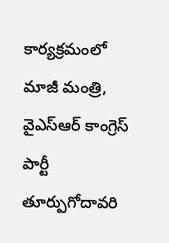కార్యక్రమంలో మాజీ మంత్రి, వైఎస్ఆర్ కాంగ్రెస్ పార్టీ తూర్పుగోదావరి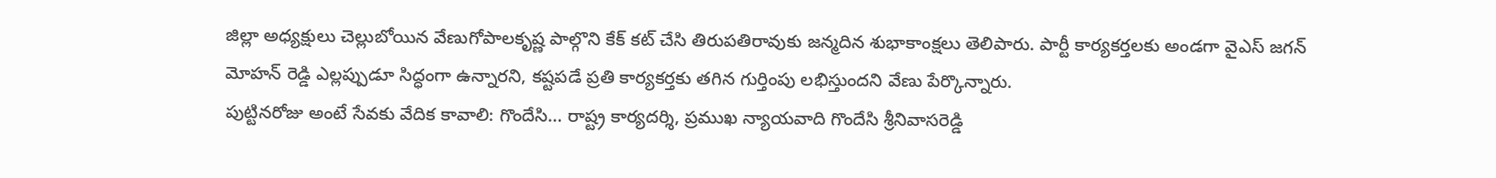జిల్లా అధ్యక్షులు చెల్లుబోయిన వేణుగోపాలకృష్ణ పాల్గొని కేక్ కట్ చేసి తిరుపతిరావుకు జన్మదిన శుభాకాంక్షలు తెలిపారు. పార్టీ కార్యకర్తలకు అండగా వైఎస్ జగన్ మోహన్ రెడ్డి ఎల్లప్పుడూ సిద్ధంగా ఉన్నారని, కష్టపడే ప్రతి కార్యకర్తకు తగిన గుర్తింపు లభిస్తుందని వేణు పేర్కొన్నారు.
పుట్టినరోజు అంటే సేవకు వేదిక కావాలి: గొందేసి… రాష్ట్ర కార్యదర్శి, ప్రముఖ న్యాయవాది గొందేసి శ్రీనివాసరెడ్డి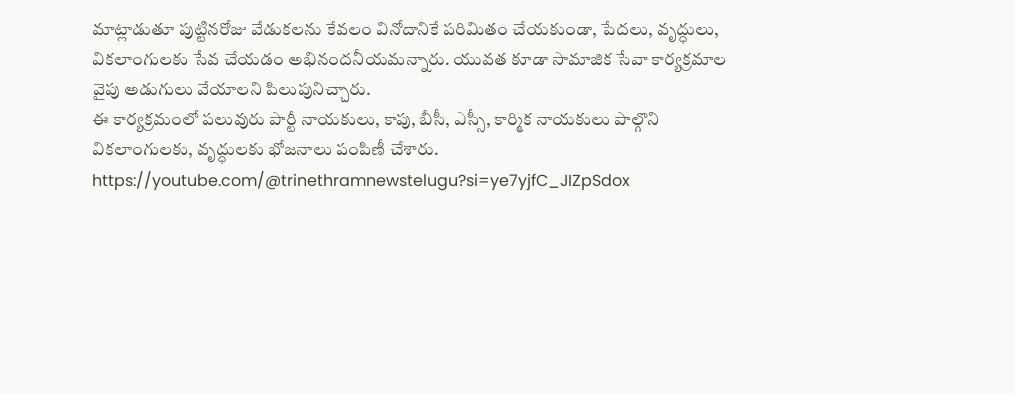మాట్లాడుతూ పుట్టినరోజు వేడుకలను కేవలం వినోదానికే పరిమితం చేయకుండా, పేదలు, వృద్ధులు, వికలాంగులకు సేవ చేయడం అభినందనీయమన్నారు. యువత కూడా సామాజిక సేవా కార్యక్రమాల వైపు అడుగులు వేయాలని పిలుపునిచ్చారు.
ఈ కార్యక్రమంలో పలువురు పార్టీ నాయకులు, కాపు, బీసీ, ఎస్సీ, కార్మిక నాయకులు పాల్గొని వికలాంగులకు, వృద్ధులకు భోజనాలు పంపిణీ చేశారు.
https://youtube.com/@trinethramnewstelugu?si=ye7yjfC_JIZpSdox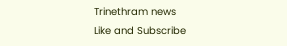Trinethram news
Like and Subscribe